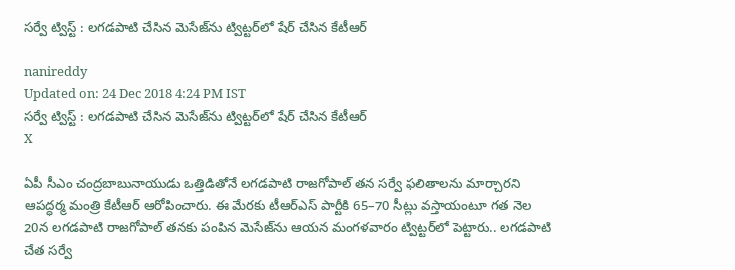సర్వే ట్విస్ట్ : లగడపాటి చేసిన మెసేజ్‌ను ట్విట్టర్‌లో షేర్‌ చేసిన కేటీఆర్‌

nanireddy
Updated on: 24 Dec 2018 4:24 PM IST
సర్వే ట్విస్ట్ : లగడపాటి చేసిన మెసేజ్‌ను ట్విట్టర్‌లో షేర్‌ చేసిన కేటీఆర్‌
X

ఏపీ సీఎం చంద్రబాబునాయుడు ఒత్తిడితోనే లగడపాటి రాజగోపాల్‌ తన సర్వే ఫలితాలను మార్చారని ఆపద్ధర్మ మంత్రి కేటీఆర్‌ ఆరోపించారు. ఈ మేరకు టీఆర్‌ఎస్‌ పార్టీకి 65–70 సీట్లు వస్తాయంటూ గత నెల 20న లగడపాటి రాజగోపాల్ తనకు పంపిన మెసేజ్‌ను ఆయన మంగళవారం ట్విట్టర్‌లో పెట్టారు.. లగడపాటి చేత సర్వే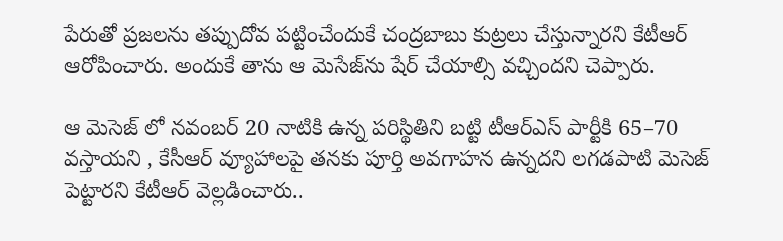పేరుతో ప్రజలను తప్పుదోవ పట్టించేందుకే చంద్రబాబు కుట్రలు చేస్తున్నారని కేటీఆర్ ఆరోపించారు. అందుకే తాను ఆ మెసేజ్‌ను షేర్‌ చేయాల్సి వచ్చిందని చెప్పారు.

ఆ మెసెజ్ లో నవంబర్‌ 20 నాటికి ఉన్న పరిస్థితిని బట్టి టీఆర్‌ఎస్‌ పార్టీకి 65–70 వస్తాయని , కేసీఆర్‌ వ్యూహాలపై తనకు పూర్తి అవగాహన ఉన్నదని లగడపాటి మెసెజ్ పెట్టారని కేటీఆర్ వెల్లడించారు..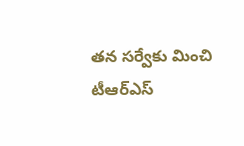తన సర్వేకు మించి టీఆర్‌ఎస్‌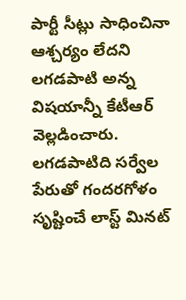పార్టీ సీట్లు సాధించినా ఆశ్చర్యం లేదని లగడపాటి అన్న విషయాన్నీ కేటీఆర్‌ వెల్లడించారు. లగడపాటిది సర్వేల పేరుతో గందరగోళం సృష్టించే లాస్ట్‌ మినట్‌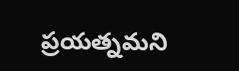ప్రయత్నమని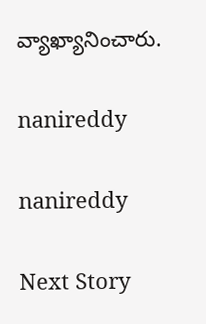వ్యాఖ్యానించారు.

nanireddy

nanireddy

Next Story